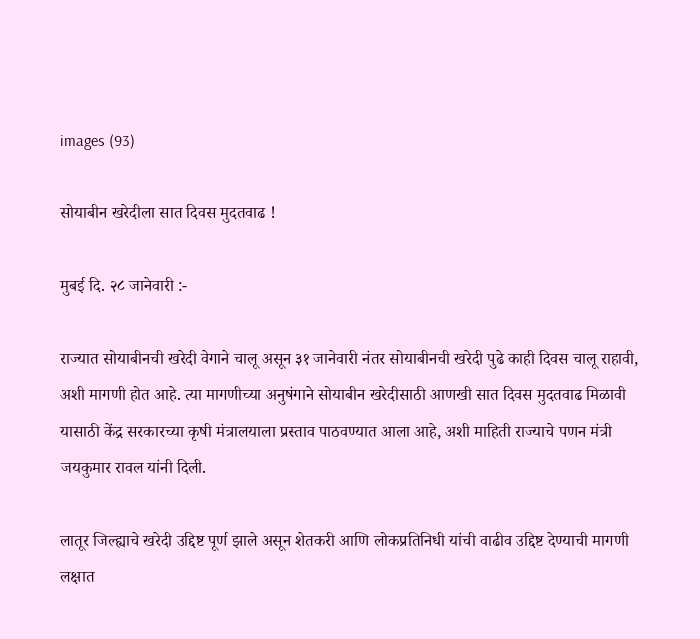images (93)

सोयाबीन खरेदीला सात दिवस मुदतवाढ !

मुबई दि. २८ जानेवारी :-

राज्यात सोयाबीनची खरेदी वेगाने चालू असून ३१ जानेवारी नंतर सोयाबीनची खरेदी पुढे काही दिवस चालू राहावी, अशी मागणी होत आहे. त्या मागणीच्या अनुषंगाने सोयाबीन खरेदीसाठी आणखी सात दिवस मुदतवाढ मिळावी यासाठी केंद्र सरकारच्या कृषी मंत्रालयाला प्रस्ताव पाठवण्यात आला आहे, अशी माहिती राज्याचे पणन मंत्री जयकुमार रावल यांनी दिली.

लातूर जिल्ह्याचे खरेदी उद्दिष्ट पूर्ण झाले असून शेतकरी आणि लोकप्रतिनिधी यांची वाढीव उद्दिष्ट देण्याची मागणी लक्षात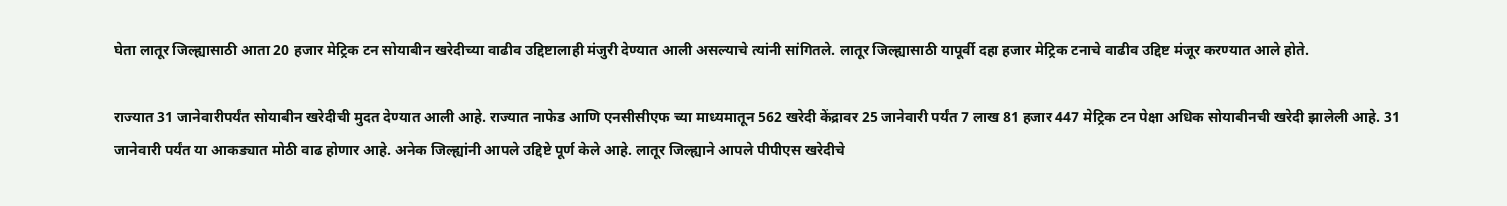घेता लातूर जिल्ह्यासाठी आता 20 हजार मेट्रिक टन सोयाबीन खरेदीच्या वाढीव उद्दिष्टालाही मंजुरी देण्यात आली असल्याचे त्यांनी सांगितले. लातूर जिल्ह्यासाठी यापूर्वी दहा हजार मेट्रिक टनाचे वाढीव उद्दिष्ट मंजूर करण्यात आले होते.

राज्यात 31 जानेवारीपर्यंत सोयाबीन खरेदीची मुदत देण्यात आली आहे. राज्यात नाफेड आणि एनसीसीएफ च्या माध्यमातून 562 खरेदी केंद्रावर 25 जानेवारी पर्यंत 7 लाख 81 हजार 447 मेट्रिक टन पेक्षा अधिक सोयाबीनची खरेदी झालेली आहे. 31 जानेवारी पर्यंत या आकड्यात मोठी वाढ होणार आहे. अनेक जिल्ह्यांनी आपले उद्दिष्टे पूर्ण केले आहे. लातूर जिल्ह्याने आपले पीपीएस खरेदीचे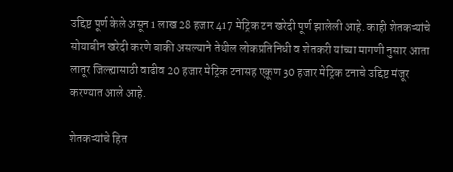उद्दिष्ट पूर्ण केले असून 1 लाख 28 हजार 417 मेट्रिक टन खरेदी पूर्ण झालेली आहे. काही शेतकऱ्यांचे सोयाबीन खरेदी करणे बाकी असल्याने तेथील लोकप्रतिनिधी व शेतकरी यांच्या मागणी नुसार आता लातूर जिल्ह्यासाठी वाढीव 20 हजार मेट्रिक टनासह एकूण 30 हजार मेट्रिक टनाचे उद्दिष्ट मंजूर करण्यात आले आहे.

शेतकऱ्यांचे हित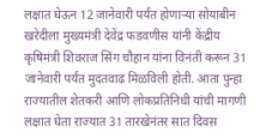लक्षात घेऊन 12 जानेवारी पर्यंत होणाऱ्या सोयाबीन खरेदीला मुख्यमंत्री देवेंद्र फडवणीस यांनी केंद्रीय कृषिमंत्री शिवराज सिंग चौहान यांना विनंती करून 31 जानेवारी पर्यंत मुदतवाढ मिळविली होती. आता पुन्हा राज्यातील शेतकरी आणि लोकप्रतिनिधी यांची मागणी लक्षात घेता राज्यात 31 तारखेनंतर सात दिवस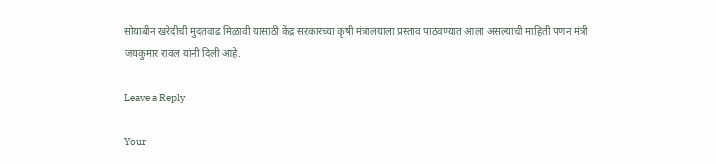सोयाबीन खरेदीची मुदतवाढ मिळावी यासाठी केंद्र सरकारच्या कृषी मंत्रालयाला प्रस्ताव पाठवण्यात आला असल्याची माहिती पणन मंत्री जयकुमार रावल यांनी दिली आहे.

Leave a Reply

Your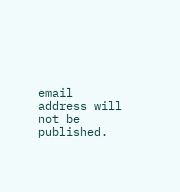email address will not be published.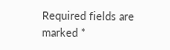Required fields are marked *